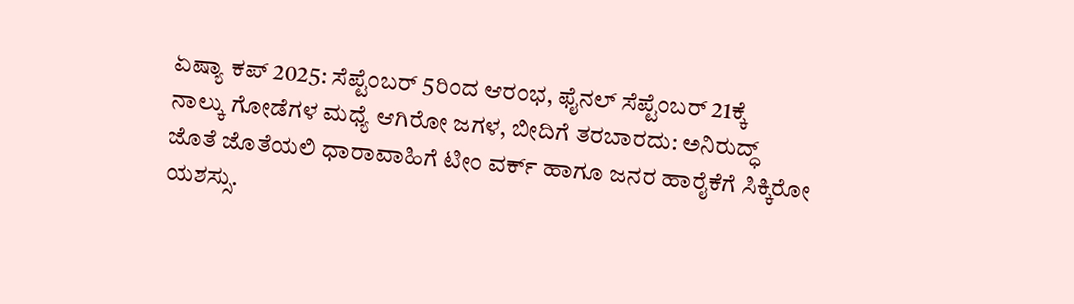ಏಷ್ಯಾ ಕಪ್ 2025: ಸೆಪ್ಟೆಂಬರ್ 5ರಿಂದ ಆರಂಭ, ಫೈನಲ್ ಸೆಪ್ಟೆಂಬರ್ 21ಕ್ಕೆ
ನಾಲ್ಕು ಗೋಡೆಗಳ ಮಧ್ಯೆ ಆಗಿರೋ ಜಗಳ, ಬೀದಿಗೆ ತರಬಾರದು: ಅನಿರುದ್ಧ್
ಜೊತೆ ಜೊತೆಯಲಿ ಧಾರಾವಾಹಿಗೆ ಟೀಂ ವರ್ಕ್ ಹಾಗೂ ಜನರ ಹಾರೈಕೆಗೆ ಸಿಕ್ಕಿರೋ ಯಶಸ್ಸು.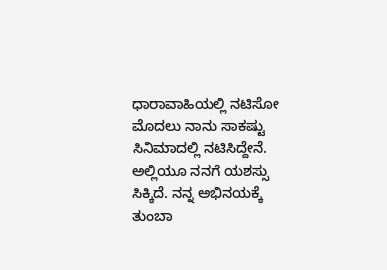ಧಾರಾವಾಹಿಯಲ್ಲಿ ನಟಿಸೋ ಮೊದಲು ನಾನು ಸಾಕಷ್ಟು ಸಿನಿಮಾದಲ್ಲಿ ನಟಿಸಿದ್ದೇನೆ. ಅಲ್ಲಿಯೂ ನನಗೆ ಯಶಸ್ಸು ಸಿಕ್ಕಿದೆ. ನನ್ನ ಅಭಿನಯಕ್ಕೆ ತುಂಬಾ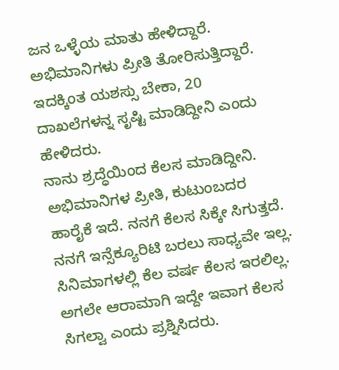ಜನ ಒಳ್ಳೆಯ ಮಾತು ಹೇಳಿದ್ದಾರೆ. ಅಭಿಮಾನಿಗಳು ಪ್ರೀತಿ ತೋರಿಸುತ್ತಿದ್ದಾರೆ. ಇದಕ್ಕಿಂತ ಯಶಸ್ಸು ಬೇಕಾ, 20 ದಾಖಲೆಗಳನ್ನ ಸೃಷ್ಟಿ ಮಾಡಿದ್ದೀನಿ ಎಂದು ಹೇಳಿದರು.
ನಾನು ಶ್ರದ್ಧೆಯಿಂದ ಕೆಲಸ ಮಾಡಿದ್ದೀನಿ. ಅಭಿಮಾನಿಗಳ ಪ್ರೀತಿ, ಕುಟುಂಬದರ ಹಾರೈಕೆ ಇದೆ. ನನಗೆ ಕೆಲಸ ಸಿಕ್ಕೇ ಸಿಗುತ್ತದೆ. ನನಗೆ ಇನ್ಸೆಕ್ಯೂರಿಟಿ ಬರಲು ಸಾಧ್ಯವೇ ಇಲ್ಲ. ಸಿನಿಮಾಗಳಲ್ಲಿ ಕೆಲ ವರ್ಷ ಕೆಲಸ ಇರಲಿಲ್ಲ. ಅಗಲೇ ಆರಾಮಾಗಿ ಇದ್ದೇ ಇವಾಗ ಕೆಲಸ ಸಿಗಲ್ವಾ ಎಂದು ಪ್ರಶ್ನಿಸಿದರು.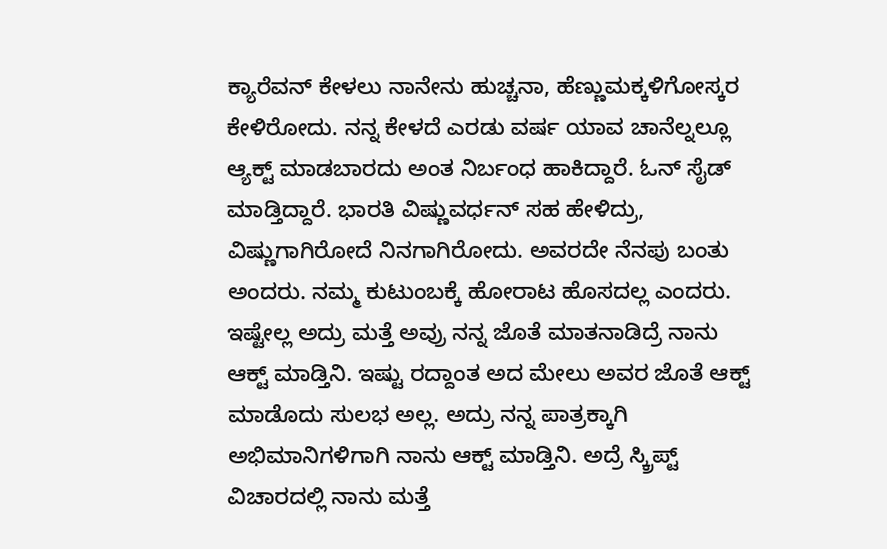ಕ್ಯಾರೆವನ್ ಕೇಳಲು ನಾನೇನು ಹುಚ್ಚನಾ, ಹೆಣ್ಣುಮಕ್ಕಳಿಗೋಸ್ಕರ ಕೇಳಿರೋದು. ನನ್ನ ಕೇಳದೆ ಎರಡು ವರ್ಷ ಯಾವ ಚಾನೆಲ್ನಲ್ಲೂ ಆ್ಯಕ್ಟ್ ಮಾಡಬಾರದು ಅಂತ ನಿರ್ಬಂಧ ಹಾಕಿದ್ದಾರೆ. ಓನ್ ಸೈಡ್ ಮಾಡ್ತಿದ್ದಾರೆ. ಭಾರತಿ ವಿಷ್ಣುವರ್ಧನ್ ಸಹ ಹೇಳಿದ್ರು, ವಿಷ್ಣುಗಾಗಿರೋದೆ ನಿನಗಾಗಿರೋದು. ಅವರದೇ ನೆನಪು ಬಂತು ಅಂದರು. ನಮ್ಮ ಕುಟುಂಬಕ್ಕೆ ಹೋರಾಟ ಹೊಸದಲ್ಲ ಎಂದರು.
ಇಷ್ಟೇಲ್ಲ ಅದ್ರು ಮತ್ತೆ ಅವ್ರು ನನ್ನ ಜೊತೆ ಮಾತನಾಡಿದ್ರೆ ನಾನು ಆಕ್ಟ್ ಮಾಡ್ತಿನಿ. ಇಷ್ಟು ರದ್ದಾಂತ ಅದ ಮೇಲು ಅವರ ಜೊತೆ ಆಕ್ಟ್ ಮಾಡೊದು ಸುಲಭ ಅಲ್ಲ. ಅದ್ರು ನನ್ನ ಪಾತ್ರಕ್ಕಾಗಿ ಅಭಿಮಾನಿಗಳಿಗಾಗಿ ನಾನು ಆಕ್ಟ್ ಮಾಡ್ತಿನಿ. ಅದ್ರೆ ಸ್ಕ್ರಿಪ್ಟ್ ವಿಚಾರದಲ್ಲಿ ನಾನು ಮತ್ತೆ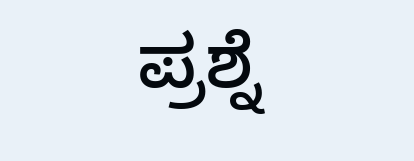ಪ್ರಶ್ನೆ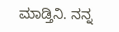ಮಾಡ್ತಿನಿ. ನನ್ನ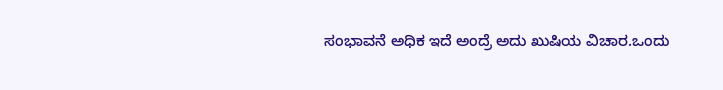ಸಂಭಾವನೆ ಅಧಿಕ ಇದೆ ಅಂದ್ರೆ ಅದು ಖುಷಿಯ ವಿಚಾರ.ಒಂದು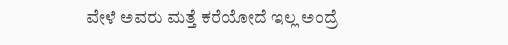ವೇಳೆ ಅವರು ಮತ್ತೆ ಕರೆಯೋದೆ ಇಲ್ಲ ಅಂದ್ರೆ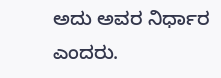ಅದು ಅವರ ನಿರ್ಧಾರ ಎಂದರು.